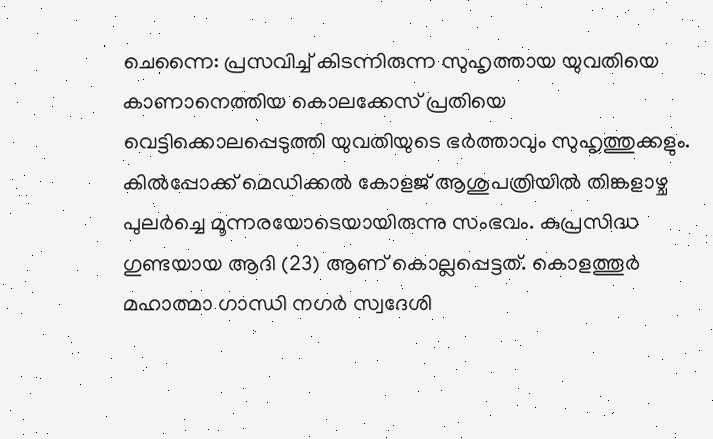ചെന്നൈ: പ്രസവിച്ച് കിടന്നിരുന്ന സുഹൃത്തായ യുവതിയെ കാണാനെത്തിയ കൊലക്കേസ് പ്രതിയെ വെട്ടിക്കൊലപ്പെടുത്തി യുവതിയുടെ ഭർത്താവും സുഹൃത്തുക്കളും. കിൽപ്പോക്ക് മെഡിക്കൽ കോളജ് ആശുപത്രിയിൽ തിങ്കളാഴ്ച പുലർച്ചെ മൂന്നരയോടെയായിരുന്നു സംഭവം. കുപ്രസിദ്ധ ഗുണ്ടയായ ആദി (23) ആണ് കൊല്ലപ്പെട്ടത്. കൊളത്തൂർ മഹാത്മാ ഗാന്ധി നഗർ സ്വദേശി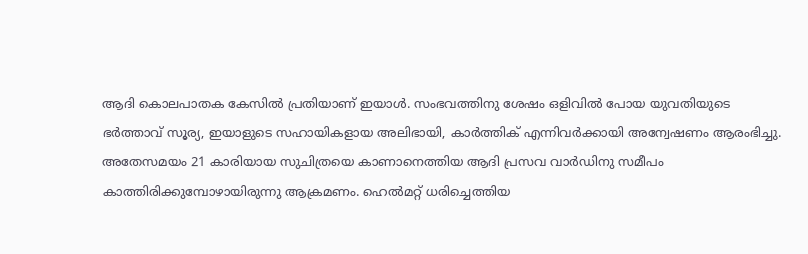ആദി കൊലപാതക കേസിൽ പ്രതിയാണ് ഇയാൾ. സംഭവത്തിനു ശേഷം ഒളിവിൽ പോയ യുവതിയുടെ ഭർത്താവ് സൂര്യ, ഇയാളുടെ സഹായികളായ അലിഭായി, കാർത്തിക് എന്നിവർക്കായി അന്വേഷണം ആരംഭിച്ചു.
അതേസമയം 21 കാരിയായ സുചിത്രയെ കാണാനെത്തിയ ആദി പ്രസവ വാർഡിനു സമീപം കാത്തിരിക്കുമ്പോഴായിരുന്നു ആക്രമണം. ഹെൽമറ്റ് ധരിച്ചെത്തിയ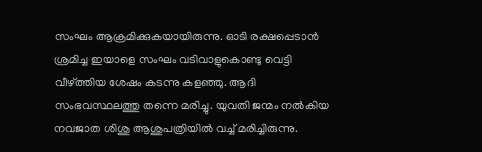സംഘം ആക്രമിക്കുകയായിരുന്നു. ഓടി രക്ഷപ്പെടാൻ ശ്രമിച്ച ഇയാളെ സംഘം വടിവാളുകൊണ്ടു വെട്ടി വീഴ്ത്തിയ ശേഷം കടന്നു കളഞ്ഞു. ആദി സംഭവസ്ഥലത്തു തന്നെ മരിച്ചു. യുവതി ജന്മം നൽകിയ നവജാത ശിശു ആശുപത്രിയിൽ വച്ച് മരിച്ചിരുന്നു.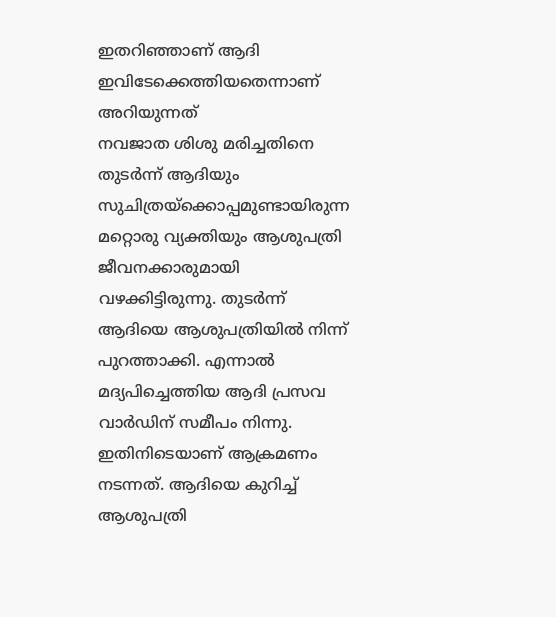ഇതറിഞ്ഞാണ് ആദി ഇവിടേക്കെത്തിയതെന്നാണ് അറിയുന്നത്
നവജാത ശിശു മരിച്ചതിനെ തുടർന്ന് ആദിയും സുചിത്രയ്ക്കൊപ്പമുണ്ടായിരുന്ന മറ്റൊരു വ്യക്തിയും ആശുപത്രി ജീവനക്കാരുമായി വഴക്കിട്ടിരുന്നു. തുടർന്ന് ആദിയെ ആശുപത്രിയിൽ നിന്ന് പുറത്താക്കി. എന്നാൽ മദ്യപിച്ചെത്തിയ ആദി പ്രസവ വാർഡിന് സമീപം നിന്നു. ഇതിനിടെയാണ് ആക്രമണം നടന്നത്. ആദിയെ കുറിച്ച് ആശുപത്രി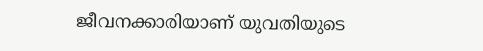ജീവനക്കാരിയാണ് യുവതിയുടെ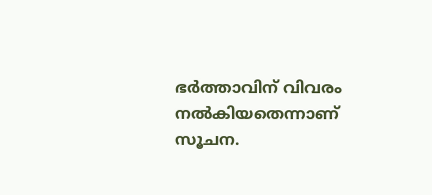ഭർത്താവിന് വിവരം നൽകിയതെന്നാണ് സൂചന.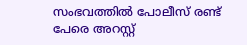സംഭവത്തിൽ പോലീസ് രണ്ട് പേരെ അറസ്റ്റ്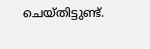ചെയ്തിട്ടുണ്ട്.